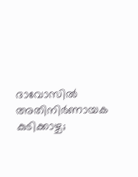ദാവോസിൽ അതിനിർണായക കുടിക്കാഴ്ച;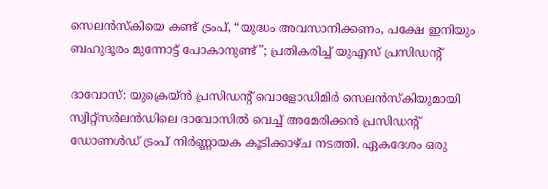സെലൻസ്‌കിയെ കണ്ട് ട്രംപ്, “യുദ്ധം അവസാനിക്കണം, പക്ഷേ ഇനിയും ബഹുദൂരം മുന്നോട്ട് പോകാനുണ്ട്”; പ്രതികരിച്ച് യുഎസ് പ്രസിഡൻ്റ്

ദാവോസ്: യുക്രെയ്ൻ പ്രസിഡന്റ് വൊളോഡിമിർ സെലൻസ്‌കിയുമായി സ്വിറ്റ്‌സർലൻഡിലെ ദാവോസിൽ വെച്ച് അമേരിക്കൻ പ്രസിഡന്റ് ഡോണൾഡ് ട്രംപ് നിർണ്ണായക കൂടിക്കാഴ്ച നടത്തി. ഏകദേശം ഒരു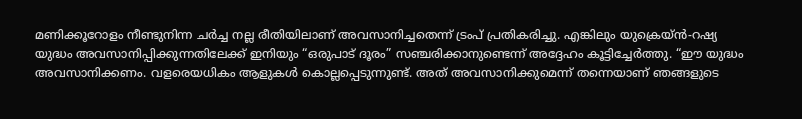മണിക്കൂറോളം നീണ്ടുനിന്ന ചർച്ച നല്ല രീതിയിലാണ് അവസാനിച്ചതെന്ന് ട്രംപ് പ്രതികരിച്ചു. എങ്കിലും യുക്രെയ്ൻ-റഷ്യ യുദ്ധം അവസാനിപ്പിക്കുന്നതിലേക്ക് ഇനിയും “ഒരുപാട് ദൂരം” സഞ്ചരിക്കാനുണ്ടെന്ന് അദ്ദേഹം കൂട്ടിച്ചേർത്തു. “ഈ യുദ്ധം അവസാനിക്കണം. വളരെയധികം ആളുകൾ കൊല്ലപ്പെടുന്നുണ്ട്. അത് അവസാനിക്കുമെന്ന് തന്നെയാണ് ഞങ്ങളുടെ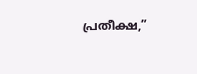പ്രതീക്ഷ,”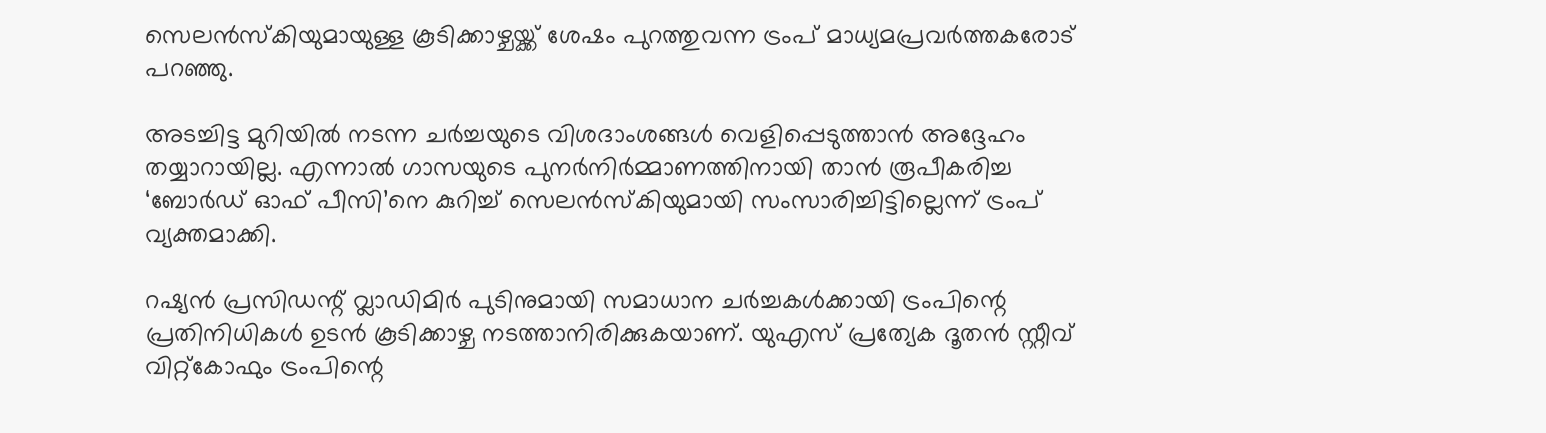സെലൻസ്‌കിയുമായുള്ള കൂടിക്കാഴ്ചയ്ക്ക് ശേഷം പുറത്തുവന്ന ട്രംപ് മാധ്യമപ്രവർത്തകരോട് പറഞ്ഞു.

അടച്ചിട്ട മുറിയിൽ നടന്ന ചർച്ചയുടെ വിശദാംശങ്ങൾ വെളിപ്പെടുത്താൻ അദ്ദേഹം തയ്യാറായില്ല. എന്നാൽ ഗാസയുടെ പുനർനിർമ്മാണത്തിനായി താൻ രൂപീകരിച്ച ‘ബോർഡ് ഓഫ് പീസി’നെ കുറിച്ച് സെലൻസ്‌കിയുമായി സംസാരിച്ചിട്ടില്ലെന്ന് ട്രംപ് വ്യക്തമാക്കി.

റഷ്യൻ പ്രസിഡന്റ് വ്ലാഡിമിർ പുടിനുമായി സമാധാന ചർച്ചകൾക്കായി ട്രംപിന്റെ പ്രതിനിധികൾ ഉടൻ കൂടിക്കാഴ്ച നടത്താനിരിക്കുകയാണ്. യുഎസ് പ്രത്യേക ദൂതൻ സ്റ്റീവ് വിറ്റ്‌കോഫും ട്രംപിന്റെ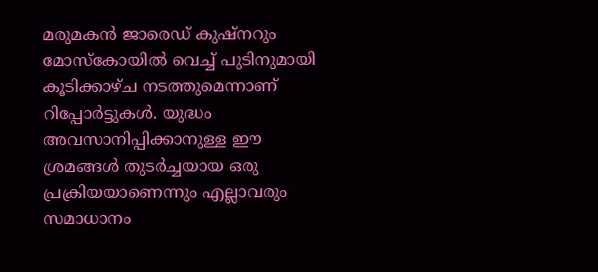മരുമകൻ ജാരെഡ് കുഷ്നറും മോസ്കോയിൽ വെച്ച് പുടിനുമായി കൂടിക്കാഴ്ച നടത്തുമെന്നാണ് റിപ്പോർട്ടുകൾ. യുദ്ധം അവസാനിപ്പിക്കാനുള്ള ഈ ശ്രമങ്ങൾ തുടർച്ചയായ ഒരു പ്രക്രിയയാണെന്നും എല്ലാവരും സമാധാനം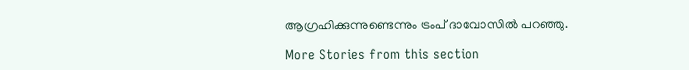ആഗ്രഹിക്കുന്നുണ്ടെന്നും ട്രംപ് ദാവോസിൽ പറഞ്ഞു.

More Stories from this section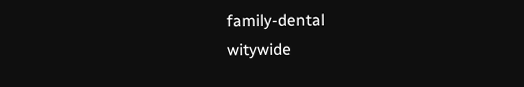family-dental
witywide